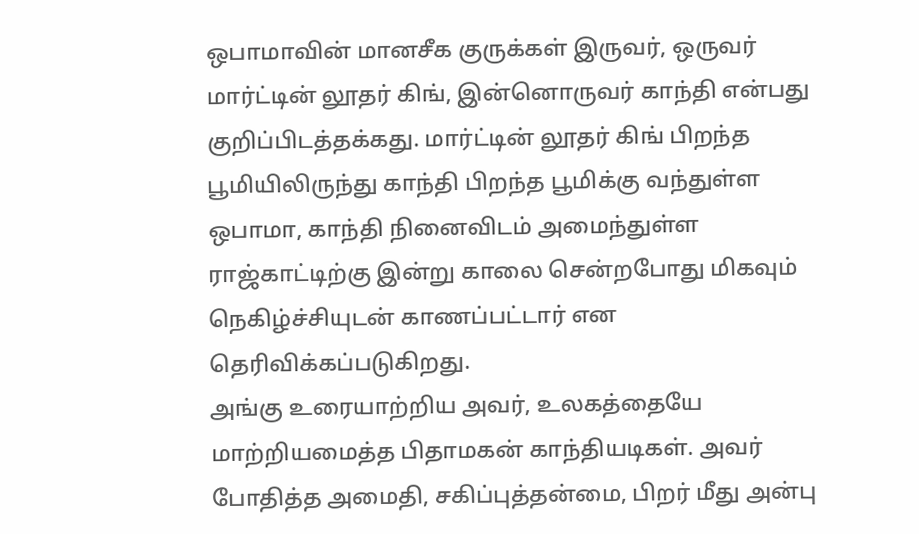ஒபாமாவின் மானசீக குருக்கள் இருவர், ஒருவர் மார்ட்டின் லூதர் கிங், இன்னொருவர் காந்தி என்பது குறிப்பிடத்தக்கது. மார்ட்டின் லூதர் கிங் பிறந்த பூமியிலிருந்து காந்தி பிறந்த பூமிக்கு வந்துள்ள ஒபாமா, காந்தி நினைவிடம் அமைந்துள்ள ராஜ்காட்டிற்கு இன்று காலை சென்றபோது மிகவும் நெகிழ்ச்சியுடன் காணப்பட்டார் என தெரிவிக்கப்படுகிறது.
அங்கு உரையாற்றிய அவர், உலகத்தையே மாற்றியமைத்த பிதாமகன் காந்தியடிகள். அவர் போதித்த அமைதி, சகிப்புத்தன்மை, பிறர் மீது அன்பு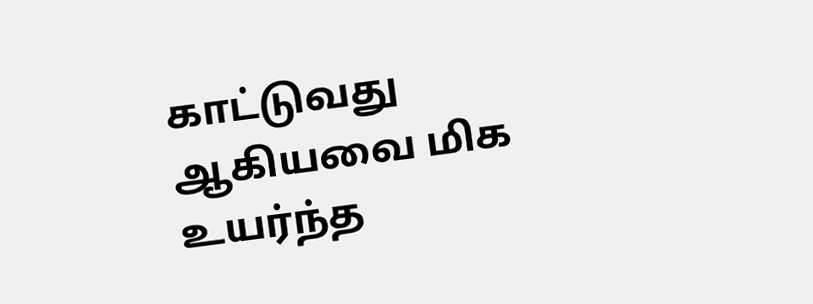காட்டுவது ஆகியவை மிக உயர்ந்த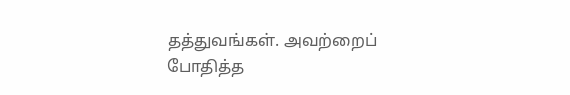தத்துவங்கள். அவற்றைப் போதித்த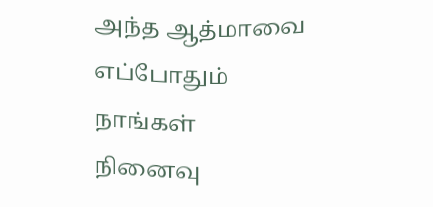அந்த ஆத்மாவை எப்போதும் நாங்கள் நினைவு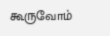கூருவோம்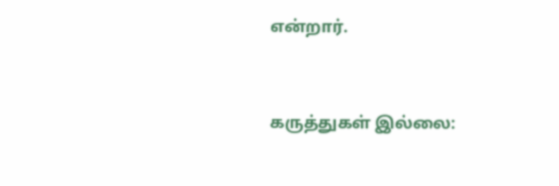என்றார்.



கருத்துகள் இல்லை: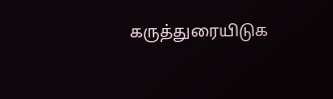கருத்துரையிடுக